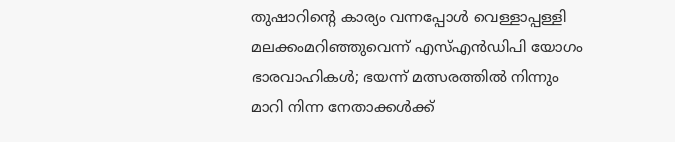തുഷാറിന്റെ കാര്യം വന്നപ്പോള്‍ വെള്ളാപ്പള്ളി മലക്കംമറിഞ്ഞുവെന്ന് എസ്എന്‍ഡിപി യോഗം ഭാരവാഹികള്‍; ഭയന്ന് മത്സരത്തില്‍ നിന്നും മാറി നിന്ന നേതാക്കള്‍ക്ക്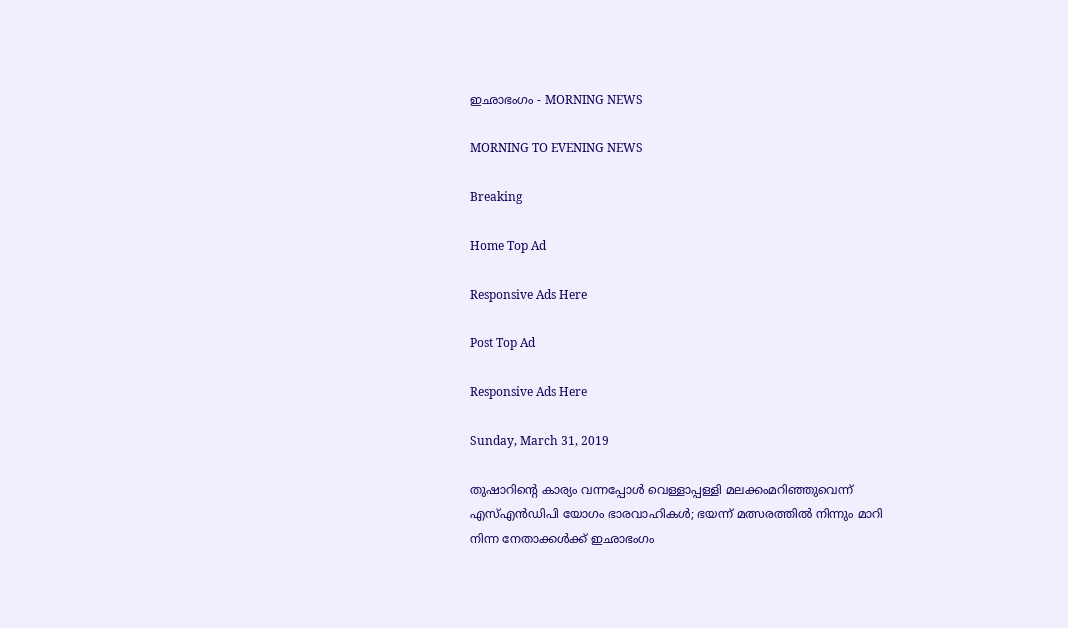ഇഛാഭംഗം - MORNING NEWS

MORNING TO EVENING NEWS

Breaking

Home Top Ad

Responsive Ads Here

Post Top Ad

Responsive Ads Here

Sunday, March 31, 2019

തുഷാറിന്റെ കാര്യം വന്നപ്പോള്‍ വെള്ളാപ്പള്ളി മലക്കംമറിഞ്ഞുവെന്ന് എസ്എന്‍ഡിപി യോഗം ഭാരവാഹികള്‍; ഭയന്ന് മത്സരത്തില്‍ നിന്നും മാറി നിന്ന നേതാക്കള്‍ക്ക് ഇഛാഭംഗം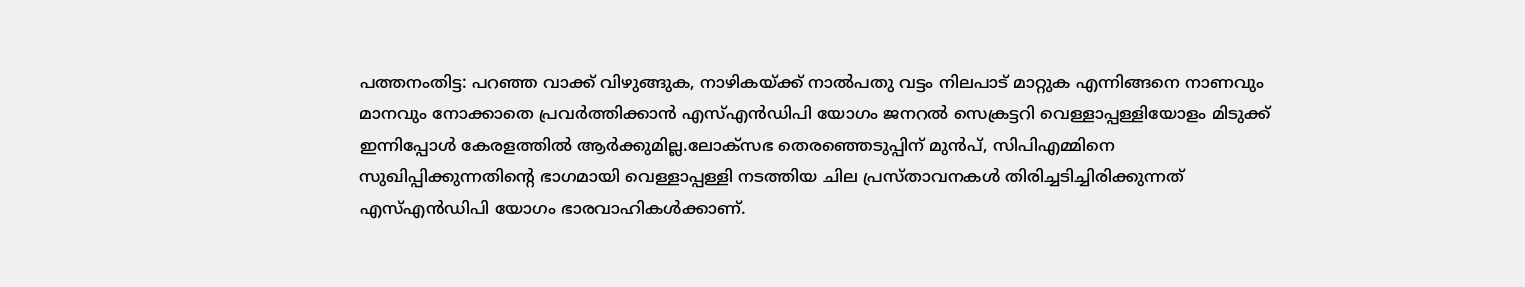പത്തനംതിട്ട: പറഞ്ഞ വാക്ക് വിഴുങ്ങുക, നാഴികയ്ക്ക് നാല്‍പതു വട്ടം നിലപാട് മാറ്റുക എന്നിങ്ങനെ നാണവും മാനവും നോക്കാതെ പ്രവര്‍ത്തിക്കാന്‍ എസ്എന്‍ഡിപി യോഗം ജനറല്‍ സെക്രട്ടറി വെള്ളാപ്പള്ളിയോളം മിടുക്ക് ഇന്നിപ്പോള്‍ കേരളത്തില്‍ ആര്‍ക്കുമില്ല.ലോക്സഭ തെരഞ്ഞെടുപ്പിന് മുന്‍പ്, സിപിഎമ്മിനെ സുഖിപ്പിക്കുന്നതിന്റെ ഭാഗമായി വെള്ളാപ്പള്ളി നടത്തിയ ചില പ്രസ്താവനകള്‍ തിരിച്ചടിച്ചിരിക്കുന്നത് എസ്എന്‍ഡിപി യോഗം ഭാരവാഹികള്‍ക്കാണ്.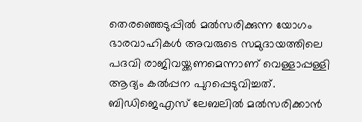തെരഞ്ഞെടുപ്പില്‍ മല്‍സരിക്കുന്ന യോഗം ഭാരവാഹികള്‍ അവരുടെ സമുദായത്തിലെ പദവി രാജിവയ്ക്കണമെന്നാണ് വെള്ളാപ്പള്ളി ആദ്യം കല്‍പ്പന പുറപ്പെടുവിച്ചത്. ബിഡിജെഎസ് ലേബലില്‍ മല്‍സരിക്കാന്‍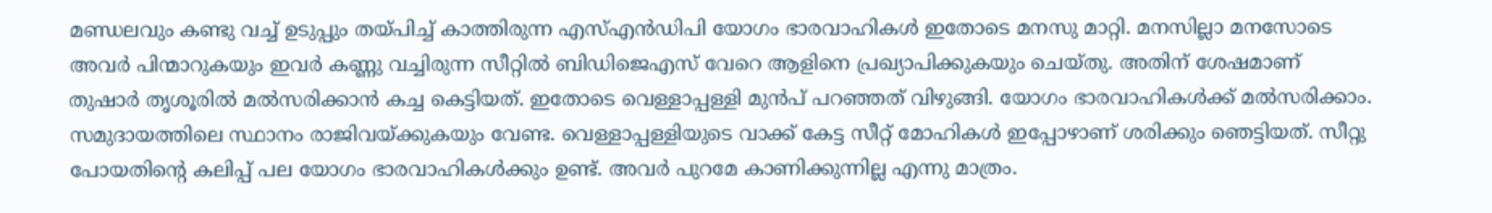മണ്ഡലവും കണ്ടു വച്ച് ഉടുപ്പും തയ്പിച്ച് കാത്തിരുന്ന എസ്എന്‍ഡിപി യോഗം ഭാരവാഹികള്‍ ഇതോടെ മനസു മാറ്റി. മനസില്ലാ മനസോടെ അവര്‍ പിന്മാറുകയും ഇവര്‍ കണ്ണു വച്ചിരുന്ന സീറ്റില്‍ ബിഡിജെഎസ് വേറെ ആളിനെ പ്രഖ്യാപിക്കുകയും ചെയ്തു. അതിന് ശേഷമാണ് തുഷാര്‍ തൃശൂരില്‍ മല്‍സരിക്കാന്‍ കച്ച കെട്ടിയത്. ഇതോടെ വെള്ളാപ്പള്ളി മുന്‍പ് പറഞ്ഞത് വിഴുങ്ങി. യോഗം ഭാരവാഹികള്‍ക്ക് മല്‍സരിക്കാം. സമുദായത്തിലെ സ്ഥാനം രാജിവയ്ക്കുകയും വേണ്ട. വെള്ളാപ്പള്ളിയുടെ വാക്ക് കേട്ട സീറ്റ് മോഹികള്‍ ഇപ്പോഴാണ് ശരിക്കും ഞെട്ടിയത്. സീറ്റു പോയതിന്റെ കലിപ്പ് പല യോഗം ഭാരവാഹികള്‍ക്കും ഉണ്ട്. അവര്‍ പുറമേ കാണിക്കുന്നില്ല എന്നു മാത്രം.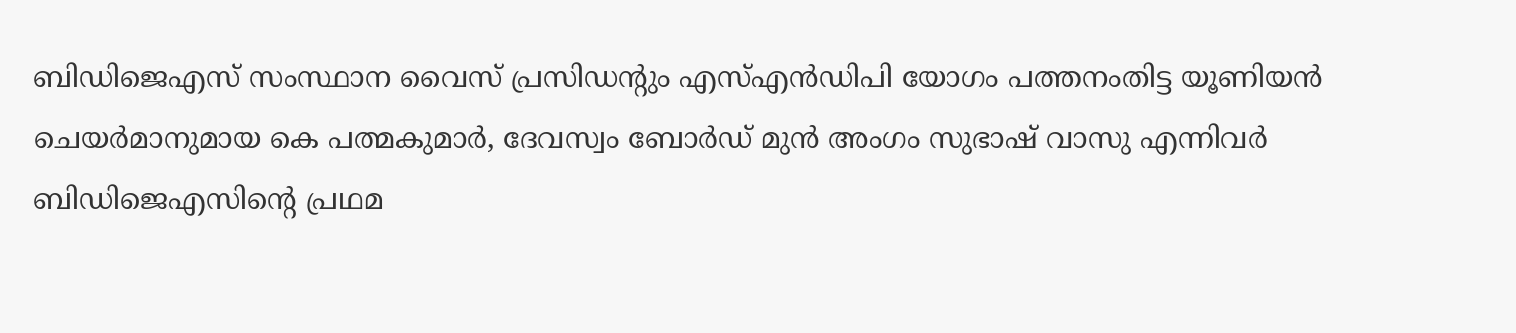ബിഡിജെഎസ് സംസ്ഥാന വൈസ് പ്രസിഡന്റും എസ്എന്‍ഡിപി യോഗം പത്തനംതിട്ട യൂണിയന്‍ ചെയര്‍മാനുമായ കെ പത്മകുമാര്‍, ദേവസ്വം ബോര്‍ഡ് മുന്‍ അംഗം സുഭാഷ് വാസു എന്നിവര്‍ ബിഡിജെഎസിന്റെ പ്രഥമ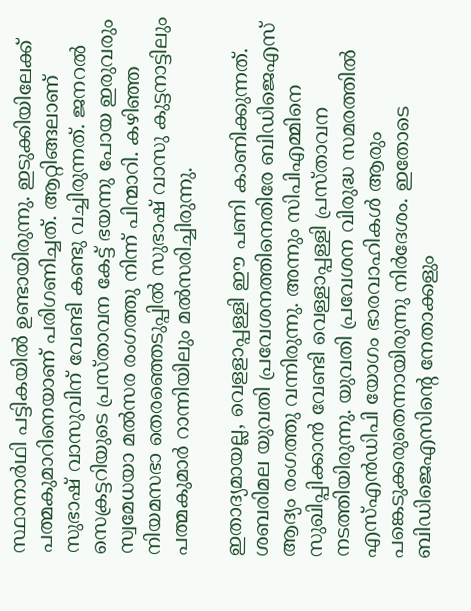സ്ഥാനാര്‍ഥി പട്ടികയില്‍ ഉണ്ടായിരുന്നു. ഇടുക്കിയിലേക്ക് പത്മകുമാറിനെയാണ് പരിഗണിച്ചത്. ആറ്റിങ്ങലാണ് സുഭാഷ് വാസുവിന് വേണ്ടി കണ്ടു വച്ചിരുന്നത്. ജനറല്‍ സെക്രട്ടറിയുടെ പ്രസ്താവന കേട്ട് ഭയന്നു പോയ ഇരുവരും സ്വമേധയാ മല്‍സര രംഗത്തു നിന്ന് പിന്മാറി. കഴിഞ്ഞ നിയമസഭാ തെരഞ്ഞെടുപ്പില്‍ സുഭാഷ് വാസു കുട്ടനാട്ടിലും പത്മകുമാര്‍ റാന്നിയിലും മല്‍സരിച്ചിരുന്നു.

ഇതാദ്യമായല്ല, വെളളാപ്പള്ളി ഈ പണി കാണിക്കുന്നത്. ശബരിമല യുവതി പ്രവേശനത്തിനെതിരേ ബിഡിജെഎസ് ആദ്യം രംഗത്തു വന്നിരുന്നു. അന്നും സിപിഎമ്മിനെ സുഖിപ്പിക്കാന്‍ വേണ്ടി വെള്ളാപ്പള്ളി പ്രസ്താവന നടത്തിയിരുന്നു. യുവതി പ്രവേശന വിരുദ്ധ സമരത്തില്‍ എസ്എന്‍ഡിപി യോഗം ഭാരവാഹികള്‍ ആരും പങ്കെടുക്കരുതെന്നായിരുന്നു നിര്‍ദേശം. ഇതോടെ ബിഡിജെഎസിന്റെ നേതാക്കളും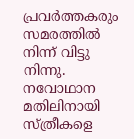പ്രവര്‍ത്തകരും സമരത്തില്‍ നിന്ന് വിട്ടു നിന്നു. നവോഥാന മതിലിനായി സ്ത്രീകളെ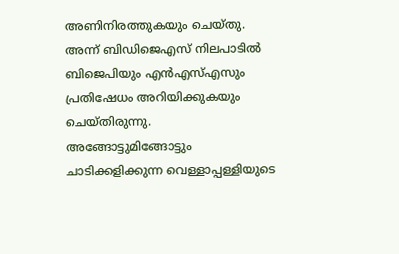അണിനിരത്തുകയും ചെയ്തു. അന്ന് ബിഡിജെഎസ് നിലപാടില്‍ ബിജെപിയും എന്‍എസ്എസും പ്രതിഷേധം അറിയിക്കുകയും ചെയ്തിരുന്നു. അങ്ങോട്ടുമിങ്ങോട്ടും ചാടിക്കളിക്കുന്ന വെള്ളാപ്പള്ളിയുടെ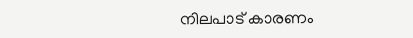നിലപാട് കാരണം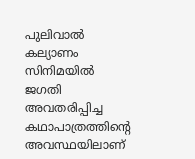പുലിവാല്‍ കല്യാണം സിനിമയില്‍ ജഗതി അവതരിപ്പിച്ച കഥാപാത്രത്തിന്റെ അവസ്ഥയിലാണ്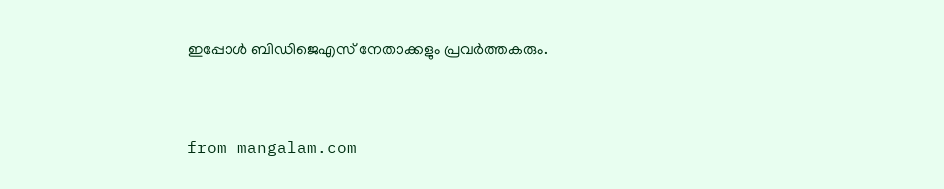ഇപ്പോള്‍ ബിഡിജെഎസ് നേതാക്കളും പ്രവര്‍ത്തകരും.



from mangalam.com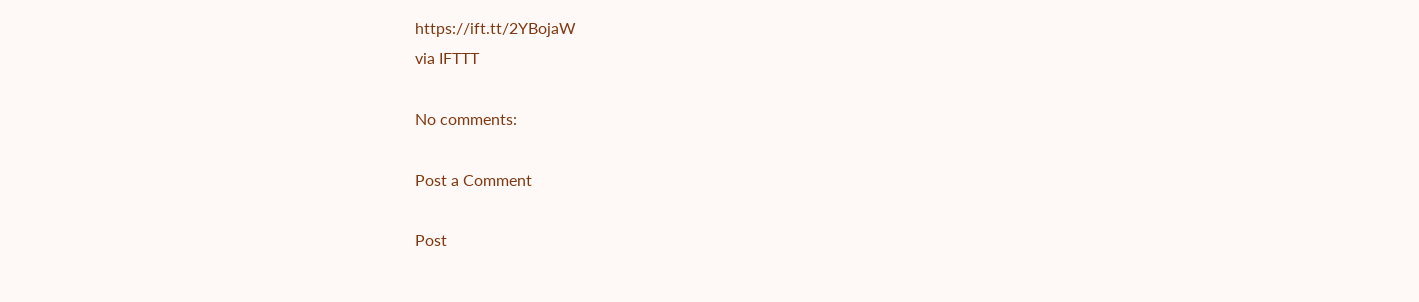https://ift.tt/2YBojaW
via IFTTT

No comments:

Post a Comment

Post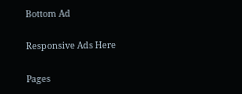Bottom Ad

Responsive Ads Here

Pages